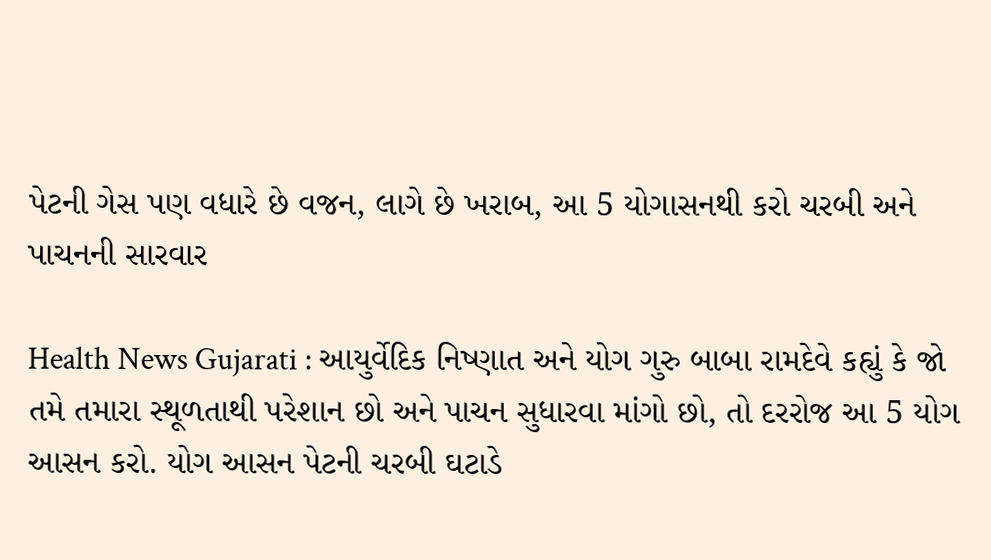પેટની ગેસ પણ વધારે છે વજન, લાગે છે ખરાબ, આ 5 યોગાસનથી કરો ચરબી અને પાચનની સારવાર

Health News Gujarati : આયુર્વેદિક નિષ્ણાત અને યોગ ગુરુ બાબા રામદેવે કહ્યું કે જો તમે તમારા સ્થૂળતાથી પરેશાન છો અને પાચન સુધારવા માંગો છો, તો દરરોજ આ 5 યોગ આસન કરો. યોગ આસન પેટની ચરબી ઘટાડે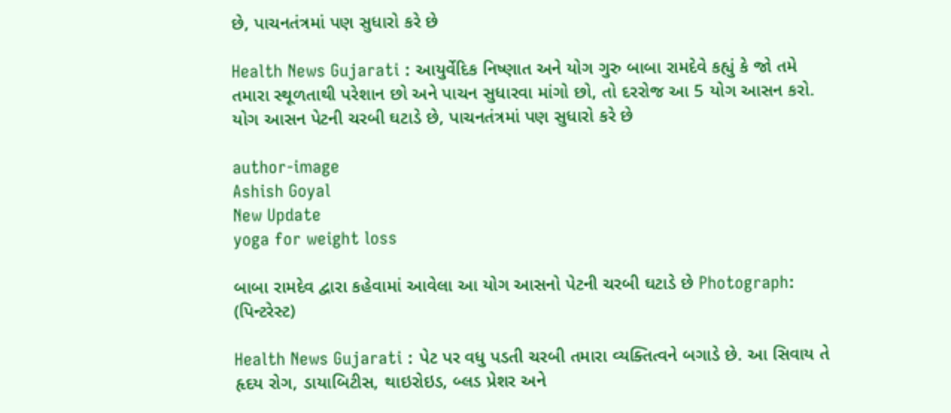છે, પાચનતંત્રમાં પણ સુધારો કરે છે

Health News Gujarati : આયુર્વેદિક નિષ્ણાત અને યોગ ગુરુ બાબા રામદેવે કહ્યું કે જો તમે તમારા સ્થૂળતાથી પરેશાન છો અને પાચન સુધારવા માંગો છો, તો દરરોજ આ 5 યોગ આસન કરો. યોગ આસન પેટની ચરબી ઘટાડે છે, પાચનતંત્રમાં પણ સુધારો કરે છે

author-image
Ashish Goyal
New Update
yoga for weight loss

બાબા રામદેવ દ્વારા કહેવામાં આવેલા આ યોગ આસનો પેટની ચરબી ઘટાડે છે Photograph: (પિન્ટરેસ્ટ)

Health News Gujarati : પેટ પર વધુ પડતી ચરબી તમારા વ્યક્તિત્વને બગાડે છે. આ સિવાય તે હૃદય રોગ, ડાયાબિટીસ, થાઇરોઇડ, બ્લડ પ્રેશર અને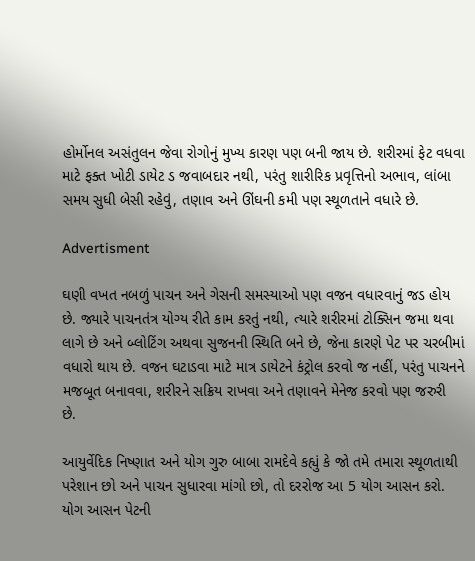હોર્મોનલ અસંતુલન જેવા રોગોનું મુખ્ય કારણ પણ બની જાય છે. શરીરમાં ફેટ વધવા માટે ફક્ત ખોટી ડાયેટ ડ જવાબદાર નથી, પરંતુ શારીરિક પ્રવૃત્તિનો અભાવ, લાંબા સમય સુધી બેસી રહેવું, તણાવ અને ઊંઘની કમી પણ સ્થૂળતાને વધારે છે.

Advertisment

ઘણી વખત નબળું પાચન અને ગેસની સમસ્યાઓ પણ વજન વધારવાનું જડ હોય છે. જ્યારે પાચનતંત્ર યોગ્ય રીતે કામ કરતું નથી, ત્યારે શરીરમાં ટોક્સિન જમા થવા લાગે છે અને બ્લોટિંગ અથવા સુજનની સ્થિતિ બને છે, જેના કારણે પેટ પર ચરબીમાં વધારો થાય છે. વજન ઘટાડવા માટે માત્ર ડાયેટને કંટ્રોલ કરવો જ નહીં, પરંતુ પાચનને મજબૂત બનાવવા, શરીરને સક્રિય રાખવા અને તણાવને મેનેજ કરવો પણ જરુરી છે.

આયુર્વેદિક નિષ્ણાત અને યોગ ગુરુ બાબા રામદેવે કહ્યું કે જો તમે તમારા સ્થૂળતાથી પરેશાન છો અને પાચન સુધારવા માંગો છો, તો દરરોજ આ 5 યોગ આસન કરો. યોગ આસન પેટની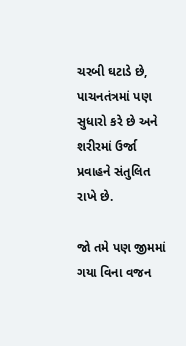ચરબી ઘટાડે છે, પાચનતંત્રમાં પણ સુધારો કરે છે અને શરીરમાં ઉર્જા પ્રવાહને સંતુલિત રાખે છે.

જો તમે પણ જીમમાં ગયા વિના વજન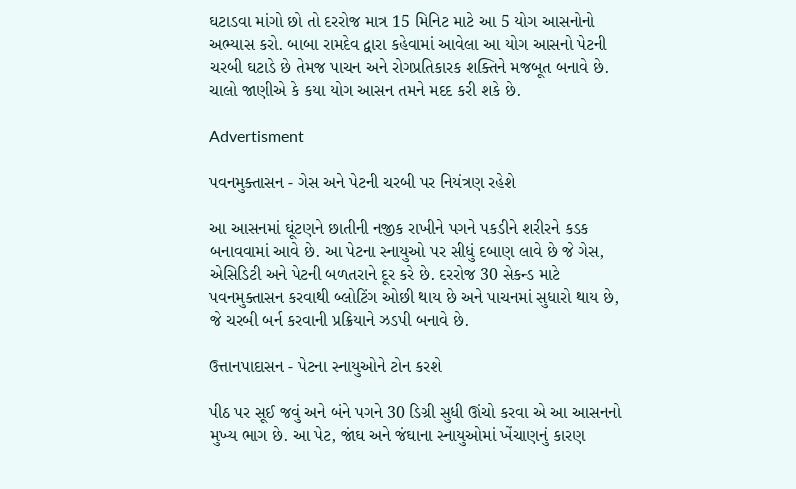ઘટાડવા માંગો છો તો દરરોજ માત્ર 15 મિનિટ માટે આ 5 યોગ આસનોનો અભ્યાસ કરો. બાબા રામદેવ દ્વારા કહેવામાં આવેલા આ યોગ આસનો પેટની ચરબી ઘટાડે છે તેમજ પાચન અને રોગપ્રતિકારક શક્તિને મજબૂત બનાવે છે. ચાલો જાણીએ કે કયા યોગ આસન તમને મદદ કરી શકે છે.

Advertisment

પવનમુક્તાસન - ગેસ અને પેટની ચરબી પર નિયંત્રણ રહેશે

આ આસનમાં ઘૂંટણને છાતીની નજીક રાખીને પગને પકડીને શરીરને કડક બનાવવામાં આવે છે. આ પેટના સ્નાયુઓ પર સીધું દબાણ લાવે છે જે ગેસ, એસિડિટી અને પેટની બળતરાને દૂર કરે છે. દરરોજ 30 સેકન્ડ માટે પવનમુક્તાસન કરવાથી બ્લોટિંગ ઓછી થાય છે અને પાચનમાં સુધારો થાય છે, જે ચરબી બર્ન કરવાની પ્રક્રિયાને ઝડપી બનાવે છે.

ઉત્તાનપાદાસન - પેટના સ્નાયુઓને ટોન કરશે

પીઠ પર સૂઈ જવું અને બંને પગને 30 ડિગ્રી સુધી ઊંચો કરવા એ આ આસનનો મુખ્ય ભાગ છે. આ પેટ, જાંઘ અને જંઘાના સ્નાયુઓમાં ખેંચાણનું કારણ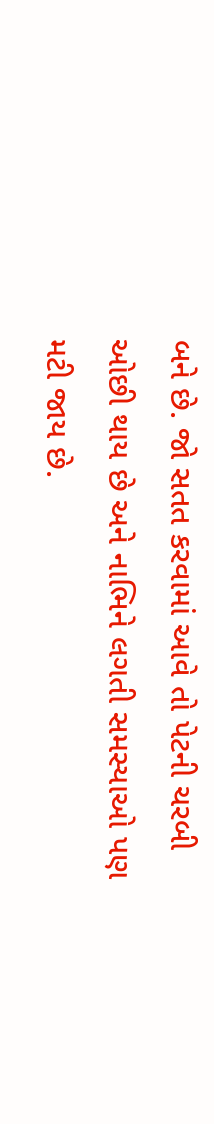બને છે. જો સતત કરવામાં આવે તો પેટની ચરબી ઓછી થાય છે અને નાભિને લગતી સમસ્યાઓ પણ મટી જાય છે.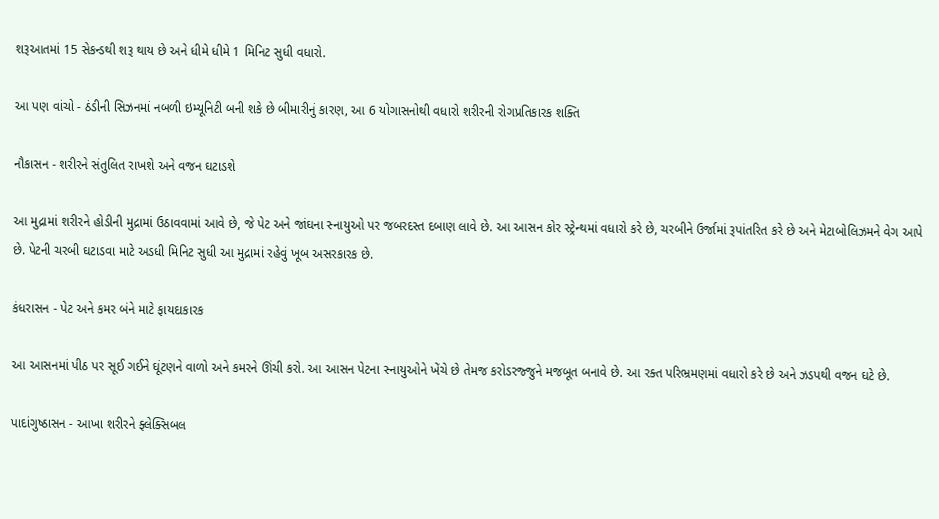શરૂઆતમાં 15 સેકન્ડથી શરૂ થાય છે અને ધીમે ધીમે 1 મિનિટ સુધી વધારો.

આ પણ વાંચો - ઠંડીની સિઝનમાં નબળી ઇમ્યૂનિટી બની શકે છે બીમારીનું કારણ, આ 6 યોગાસનોથી વધારો શરીરની રોગપ્રતિકારક શક્તિ

નૌકાસન - શરીરને સંતુલિત રાખશે અને વજન ઘટાડશે

આ મુદ્રામાં શરીરને હોડીની મુદ્રામાં ઉઠાવવામાં આવે છે, જે પેટ અને જાંઘના સ્નાયુઓ પર જબરદસ્ત દબાણ લાવે છે. આ આસન કોર સ્ટ્રેન્થમાં વધારો કરે છે, ચરબીને ઉર્જામાં રૂપાંતરિત કરે છે અને મેટાબોલિઝમને વેગ આપે છે. પેટની ચરબી ઘટાડવા માટે અડધી મિનિટ સુધી આ મુદ્રામાં રહેવું ખૂબ અસરકારક છે.

કંધરાસન - પેટ અને કમર બંને માટે ફાયદાકારક

આ આસનમાં પીઠ પર સૂઈ ગઈને ઘૂંટણને વાળો અને કમરને ઊંચી કરો. આ આસન પેટના સ્નાયુઓને ખેંચે છે તેમજ કરોડરજ્જુને મજબૂત બનાવે છે. આ રક્ત પરિભ્રમણમાં વધારો કરે છે અને ઝડપથી વજન ઘટે છે.

પાદાંગુષ્ઠાસન - આખા શરીરને ફ્લેક્સિબલ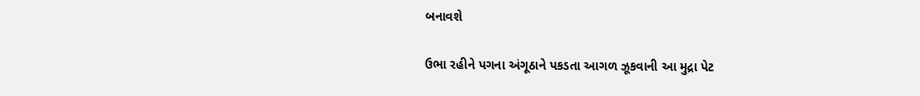બનાવશે

ઉભા રહીને પગના અંગૂઠાને પકડતા આગળ ઝૂકવાની આ મુદ્રા પેટ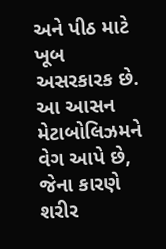અને પીઠ માટે ખૂબ અસરકારક છે. આ આસન મેટાબોલિઝમને વેગ આપે છે, જેના કારણે શરીર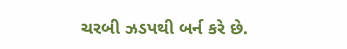ચરબી ઝડપથી બર્ન કરે છે.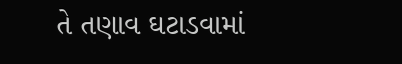તે તણાવ ઘટાડવામાં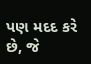પણ મદદ કરે છે, જે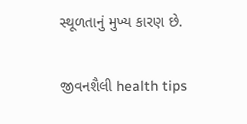સ્થૂળતાનું મુખ્ય કારણ છે.

જીવનશૈલી health tips